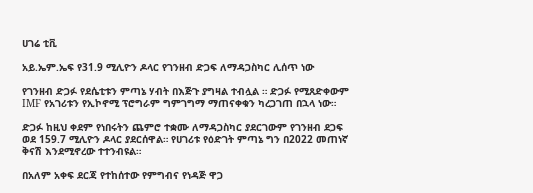ሀገሬ ቲቪ

አይ.ኤም.ኤፍ የ31.9 ሚሊዮን ዶላር የገንዘብ ድጋፍ ለማዳጋስካር ሊሰጥ ነው

የገንዘብ ድጋፉ የደሴቲቱን ምጣኔ ሃብት በእጅጉ ያግዛል ተብሏል ። ድጋፉ የሚጸድቀውም IMF የአገሪቱን የኢኮኖሚ ፕሮግራም ግምገግማ ማጠናቀቁን ካረጋገጠ በኋላ ነው።

ድጋፉ ከዚህ ቀደም የነበሩትን ጨምሮ ተቋሙ ለማዳጋስካር ያደርገውም የገንዘብ ደጋፍ ወደ 159.7 ሚሊዮን ዶላር ያደርሰዋል። የሀገሪቱ የዕድገት ምጣኔ ግን በ2022 መጠነኛ ቅናሽ እንደሚኖረው ተተንብዩል።

በአለም አቀፍ ደርጃ የተከሰተው የምግብና የነዳጅ ዋጋ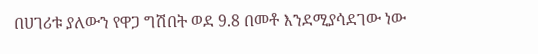በሀገሪቱ ያለውን የዋጋ ግሽበት ወደ 9.8 በመቶ እንደሚያሳደገው ነው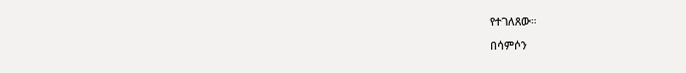የተገለጸው።

በሳምሶን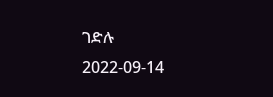ገድሉ
2022-09-14